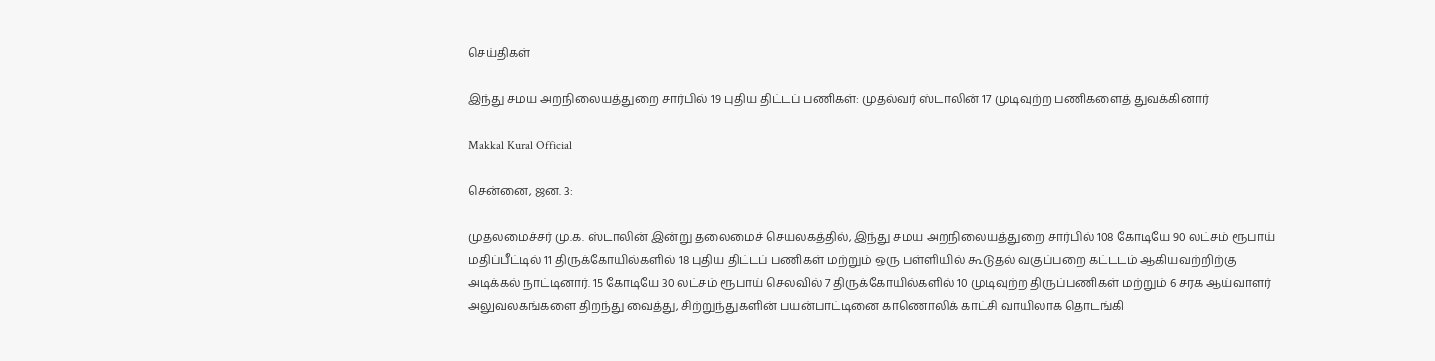செய்திகள்

இந்து சமய அறநிலையத்துறை சார்பில் 19 புதிய திட்டப் பணிகள்: முதல்வர் ஸ்டாலின் 17 முடிவுற்ற பணிகளைத் துவக்கினார்

Makkal Kural Official

சென்னை, ஜன. 3:

முதலமைச்சர் மு.க. ஸ்டாலின் இன்று தலைமைச் செயலகத்தில், இந்து சமய அறநிலையத்துறை சார்பில் 108 கோடியே 90 லட்சம் ரூபாய் மதிப்பீட்டில் 11 திருக்கோயில்களில் 18 புதிய திட்டப் பணிகள் மற்றும் ஒரு பள்ளியில் கூடுதல் வகுப்பறை கட்டடம் ஆகியவற்றிற்கு அடிக்கல் நாட்டினார். 15 கோடியே 30 லட்சம் ரூபாய் செலவில் 7 திருக்கோயில்களில் 10 முடிவுற்ற திருப்பணிகள் மற்றும் 6 சரக ஆய்வாளர் அலுவலகங்களை திறந்து வைத்து, சிற்றுந்துகளின் பயன்பாட்டினை காணொலிக் காட்சி வாயிலாக தொடங்கி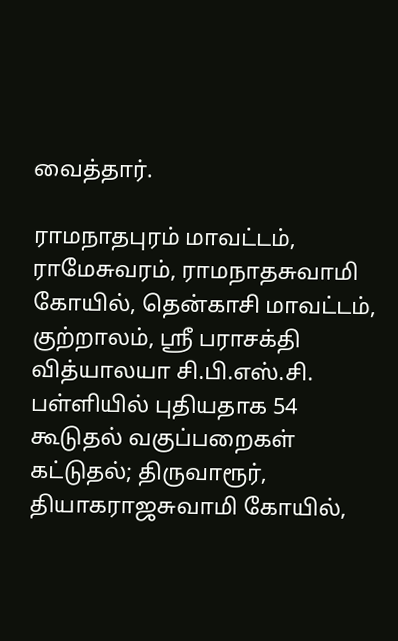வைத்தார்.

ராமநாதபுரம் மாவட்டம், ராமேசுவரம், ராமநாதசுவாமி கோயில், தென்காசி மாவட்டம், குற்றாலம், ஸ்ரீ பராசக்தி வித்யாலயா சி.பி.எஸ்.சி. பள்ளியில் புதியதாக 54 கூடுதல் வகுப்பறைகள் கட்டுதல்; திருவாரூர், தியாகராஜசுவாமி கோயில்,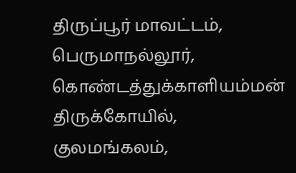திருப்பூர் மாவட்டம், பெருமாநல்லூர், கொண்டத்துக்காளியம்மன் திருக்கோயில், குலமங்கலம்,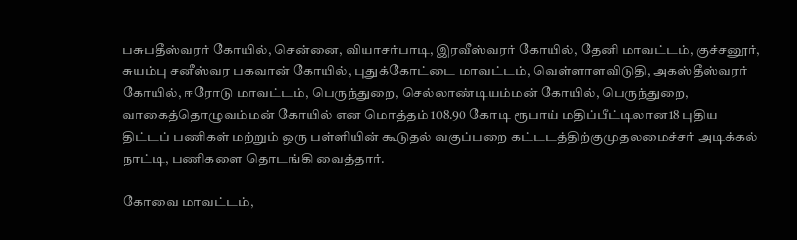பசுபதீஸ்வரர் கோயில், சென்னை, வியாசர்பாடி, இரவீஸ்வரர் கோயில், தேனி மாவட்டம், குச்சனூர், சுயம்பு சனீஸ்வர பகவான் கோயில், புதுக்கோட்டை மாவட்டம், வெள்ளாளவிடுதி, அகஸ்தீஸ்வரர் கோயில், ஈரோடு மாவட்டம், பெருந்துறை, செல்லாண்டியம்மன் கோயில், பெருந்துறை, வாகைத்தொழுவம்மன் கோயில் என மொத்தம் 108.90 கோடி ரூபாய் மதிப்பீட்டிலான18 புதிய திட்டப் பணிகள் மற்றும் ஒரு பள்ளியின் கூடுதல் வகுப்பறை கட்டடத்திற்குமுதலமைச்சர் அடிக்கல் நாட்டி, பணிகளை தொடங்கி வைத்தார்.

கோவை மாவட்டம்,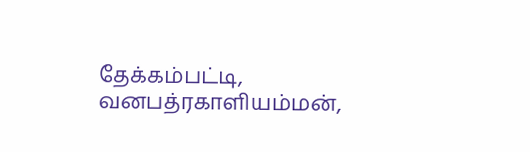தேக்கம்பட்டி, வனபத்ரகாளியம்மன்,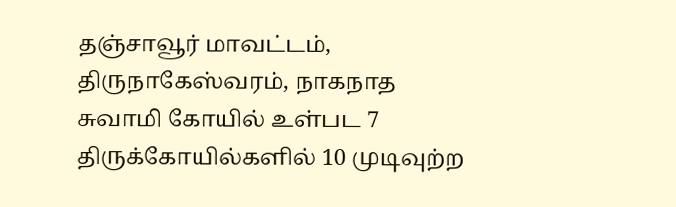தஞ்சாவூர் மாவட்டம், திருநாகேஸ்வரம், நாகநாத சுவாமி கோயில் உள்பட 7 திருக்கோயில்களில் 10 முடிவுற்ற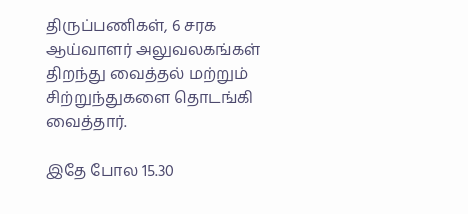திருப்பணிகள், 6 சரக ஆய்வாளர் அலுவலகங்கள் திறந்து வைத்தல் மற்றும் சிற்றுந்துகளை தொடங்கி வைத்தார்.

இதே போல 15.30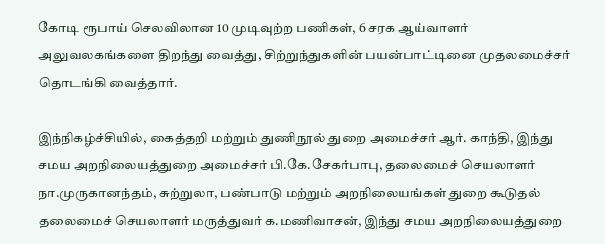கோடி ரூபாய் செலவிலான 10 முடிவுற்ற பணிகள், 6 சரக ஆய்வாளர் அலுவலகங்களை திறந்து வைத்து, சிற்றுந்துகளின் பயன்பாட்டினை முதலமைச்சர் தொடங்கி வைத்தார்.

இந்நிகழ்ச்சியில், கைத்தறி மற்றும் துணிநூல் துறை அமைச்சர் ஆர். காந்தி, இந்து சமய அறநிலையத்துறை அமைச்சர் பி.கே.சேகர்பாபு, தலைமைச் செயலாளர் நா.முருகானந்தம், சுற்றுலா, பண்பாடு மற்றும் அறநிலையங்கள் துறை கூடுதல் தலைமைச் செயலாளர் மருத்துவர் க.மணிவாசன், இந்து சமய அறநிலையத்துறை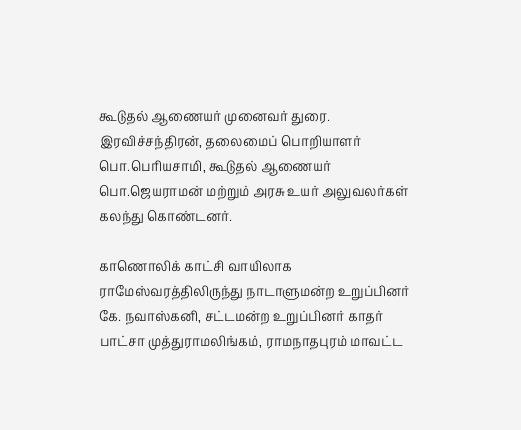கூடுதல் ஆணையர் முனைவர் துரை. இரவிச்சந்திரன், தலைமைப் பொறியாளர் பொ.பெரியசாமி, கூடுதல் ஆணையர் பொ.ஜெயராமன் மற்றும் அரசு உயர் அலுவலர்கள் கலந்து கொண்டனர்.

காணொலிக் காட்சி வாயிலாக ராமேஸ்வரத்திலிருந்து நாடாளுமன்ற உறுப்பினர் கே. நவாஸ்கனி, சட்டமன்ற உறுப்பினர் காதர் பாட்சா முத்துராமலிங்கம், ராமநாதபுரம் மாவட்ட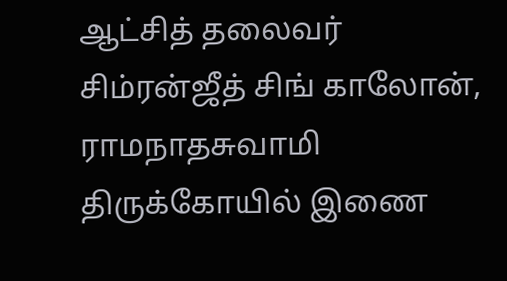ஆட்சித் தலைவர் சிம்ரன்ஜீத் சிங் காலோன், ராமநாதசுவாமி திருக்கோயில் இணை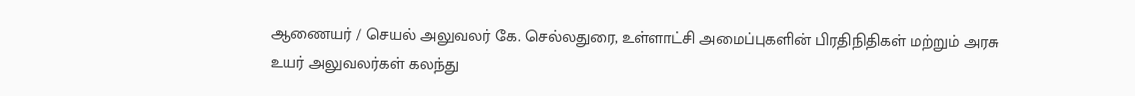ஆணையர் / செயல் அலுவலர் கே. செல்லதுரை, உள்ளாட்சி அமைப்புகளின் பிரதிநிதிகள் மற்றும் அரசு உயர் அலுவலர்கள் கலந்து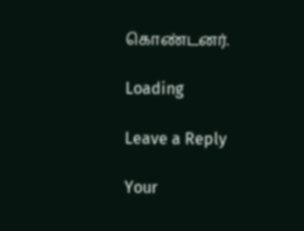கொண்டனர்.

Loading

Leave a Reply

Your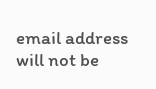email address will not be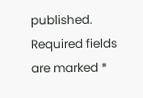published. Required fields are marked *